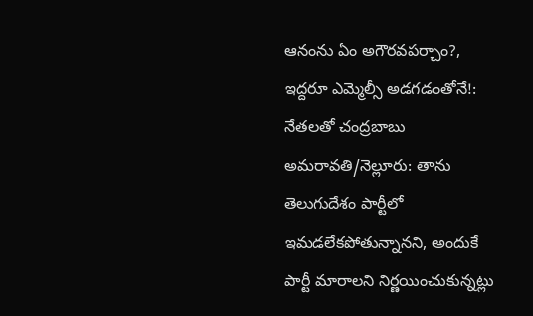ఆనంను ఏం అగౌరవపర్చాం?, ఇద్దరూ ఎమ్మెల్సీ అడగడంతోనే!: నేతలతో చంద్రబాబు
అమరావతి/నెల్లూరు: తాను తెలుగుదేశం పార్టీలో ఇమడలేకపోతున్నానని, అందుకే పార్టీ మారాలని నిర్ణయించుకున్నట్లు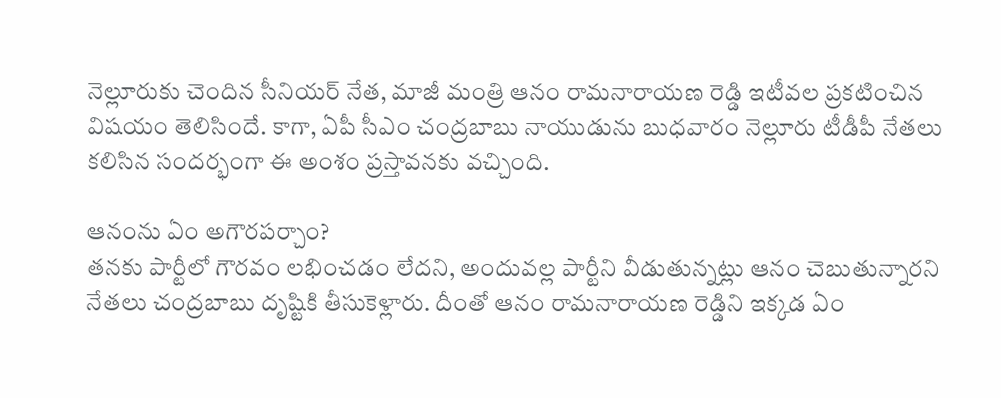నెల్లూరుకు చెందిన సీనియర్ నేత, మాజీ మంత్రి ఆనం రామనారాయణ రెడ్డి ఇటీవల ప్రకటించిన విషయం తెలిసిందే. కాగా, ఏపీ సీఎం చంద్రబాబు నాయుడును బుధవారం నెల్లూరు టీడీపీ నేతలు కలిసిన సందర్భంగా ఈ అంశం ప్రస్తావనకు వచ్చింది.

ఆనంను ఏం అగౌరపర్చాం?
తనకు పార్టీలో గౌరవం లభించడం లేదని, అందువల్ల పార్టీని వీడుతున్నట్లు ఆనం చెబుతున్నారని నేతలు చంద్రబాబు దృష్టికి తీసుకెళ్లారు. దీంతో ఆనం రామనారాయణ రెడ్డిని ఇక్కడ ఏం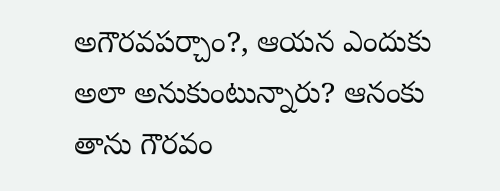అగౌరవపర్చాం?, ఆయన ఎందుకు అలా అనుకుంటున్నారు? ఆనంకు తాను గౌరవం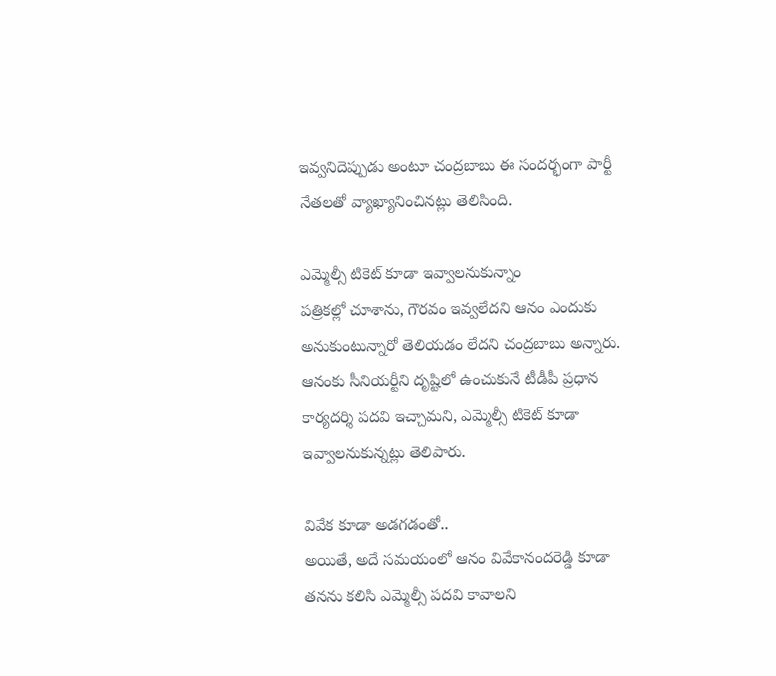ఇవ్వనిదెప్పుడు అంటూ చంద్రబాబు ఈ సందర్భంగా పార్టీ నేతలతో వ్యాఖ్యానించినట్లు తెలిసింది.

ఎమ్మెల్సీ టికెట్ కూడా ఇవ్వాలనుకున్నాం
పత్రికల్లో చూశాను, గౌరవం ఇవ్వలేదని ఆనం ఎందుకు అనుకుంటున్నారో తెలియడం లేదని చంద్రబాబు అన్నారు. ఆనంకు సీనియర్టీని దృష్టిలో ఉంచుకునే టీడీపీ ప్రధాన కార్యదర్శి పదవి ఇచ్చామని, ఎమ్మెల్సీ టికెట్ కూడా ఇవ్వాలనుకున్నట్లు తెలిపారు.

వివేక కూడా అడగడంతో..
అయితే, అదే సమయంలో ఆనం వివేకానందరెడ్డి కూడా తనను కలిసి ఎమ్మెల్సీ పదవి కావాలని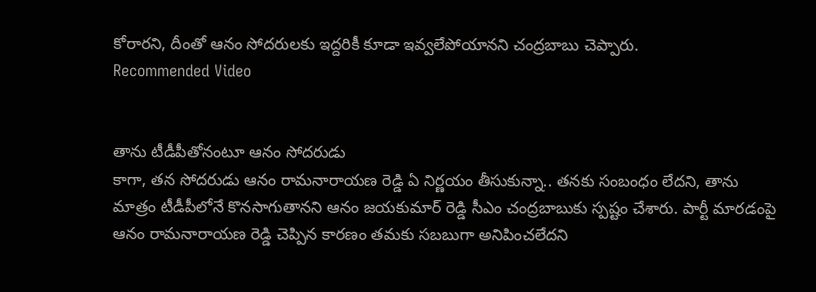కోరారని, దీంతో ఆనం సోదరులకు ఇద్దరికీ కూడా ఇవ్వలేపోయానని చంద్రబాబు చెప్పారు.
Recommended Video


తాను టీడీపీతోనంటూ ఆనం సోదరుడు
కాగా, తన సోదరుడు ఆనం రామనారాయణ రెడ్డి ఏ నిర్ణయం తీసుకున్నా.. తనకు సంబంధం లేదని, తాను మాత్రం టీడీపీలోనే కొనసాగుతానని ఆనం జయకుమార్ రెడ్డి సీఎం చంద్రబాబుకు స్పష్టం చేశారు. పార్టీ మారడంపై ఆనం రామనారాయణ రెడ్డి చెప్పిన కారణం తమకు సబబుగా అనిపించలేదని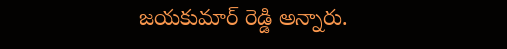జయకుమార్ రెడ్డి అన్నారు.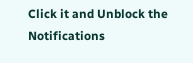Click it and Unblock the Notifications